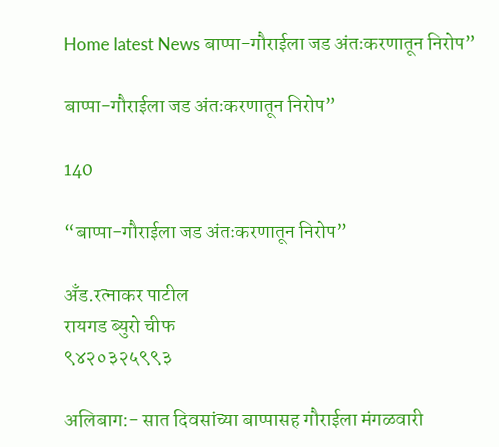Home latest News बाप्पा-गौराईला जड अंतःकरणातून निरोप”

बाप्पा-गौराईला जड अंतःकरणातून निरोप”

140

“बाप्पा-गौराईला जड अंतःकरणातून निरोप”

अँड.रत्नाकर पाटील
रायगड ब्युरो चीफ
९४२०३२५९९३

अलिबाग:- सात दिवसांच्या बाप्पासह गौराईला मंगळवारी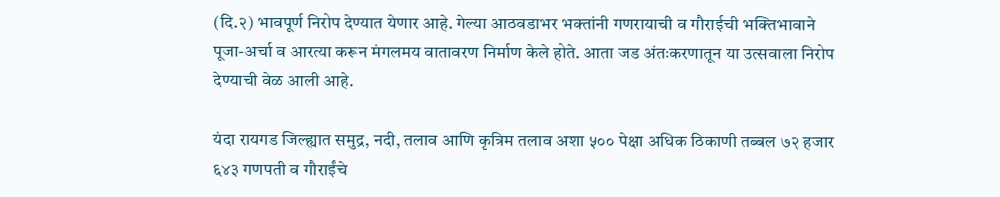(दि.२) भावपूर्ण निरोप देण्यात येणार आहे. गेल्या आठवडाभर भक्तांनी गणरायाची व गौराईची भक्तिभावाने पूजा-अर्चा व आरत्या करून मंगलमय वातावरण निर्माण केले होते. आता जड अंतःकरणातून या उत्सवाला निरोप देण्याची वेळ आली आहे.

यंदा रायगड जिल्ह्यात समुद्र, नदी, तलाव आणि कृत्रिम तलाव अशा ५०० पेक्षा अधिक ठिकाणी तब्बल ७२ हजार ६४३ गणपती व गौराईंचे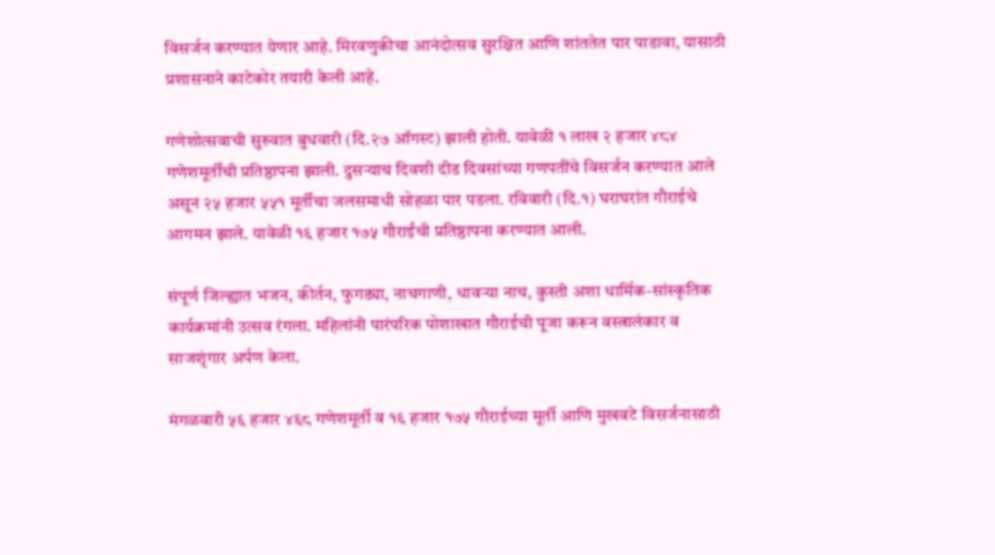विसर्जन करण्यात येणार आहे. मिरवणुकीचा आनंदोत्सव सुरक्षित आणि शांततेत पार पाडावा, यासाठी प्रशासनाने काटेकोर तयारी केली आहे.

गणेशोत्सवाची सुरुवात बुधवारी (दि.२७ ऑगस्ट) झाली होती. यावेळी १ लाख २ हजार ४८४ गणेशमूर्तींची प्रतिष्ठापना झाली. दुसऱ्याच दिवशी दीड दिवसांच्या गणपतींचे विसर्जन करण्यात आले असून २५ हजार ५५१ मूर्तींचा जलसमाधी सोहळा पार पडला. रविवारी (दि.१) घराघरांत गौराईचे आगमन झाले. यावेळी १६ हजार १७५ गौराईंची प्रतिष्ठापना करण्यात आली.

संपूर्ण जिल्ह्यात भजन, कीर्तन, फुगड्या, नाचगाणी, धावऱ्या नाच, कुस्ती अशा धार्मिक-सांस्कृतिक कार्यक्रमांनी उत्सव रंगला. महिलांनी पारंपरिक पोशाखात गौराईची पूजा करून वस्त्रालंकार व साजशृंगार अर्पण केला.

मंगळवारी ५६ हजार ४६८ गणेशमूर्ती व १६ हजार १७५ गौराईच्या मूर्ती आणि मुखवटे विसर्जनासाठी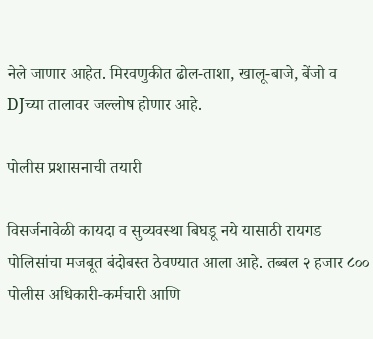नेले जाणार आहेत. मिरवणुकीत ढोल-ताशा, खालू-बाजे, बेंजो व DJच्या तालावर जल्लोष होणार आहे.

पोलीस प्रशासनाची तयारी

विसर्जनावेळी कायदा व सुव्यवस्था बिघडू नये यासाठी रायगड पोलिसांचा मजबूत बंदोबस्त ठेवण्यात आला आहे. तब्बल २ हजार ८०० पोलीस अधिकारी-कर्मचारी आणि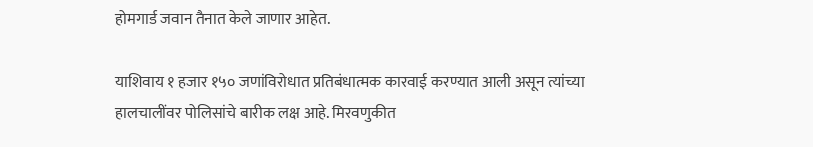होमगार्ड जवान तैनात केले जाणार आहेत.

याशिवाय १ हजार १५० जणांविरोधात प्रतिबंधात्मक कारवाई करण्यात आली असून त्यांच्या हालचालींवर पोलिसांचे बारीक लक्ष आहे. मिरवणुकीत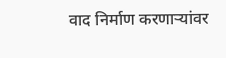वाद निर्माण करणाऱ्यांवर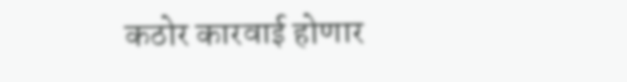कठोर कारवाई होणार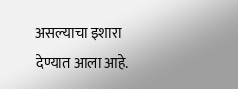असल्याचा इशारा देण्यात आला आहे.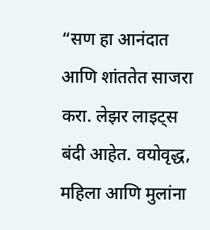“सण हा आनंदात आणि शांततेत साजरा करा. लेझर लाइट्स बंदी आहेत. वयोवृद्ध, महिला आणि मुलांना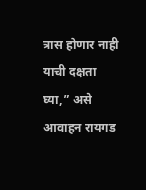त्रास होणार नाही याची दक्षता घ्या,” असे आवाहन रायगड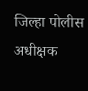जिल्हा पोलीस अधीक्षक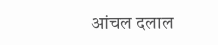आंचल दलाल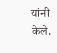यांनी केले.